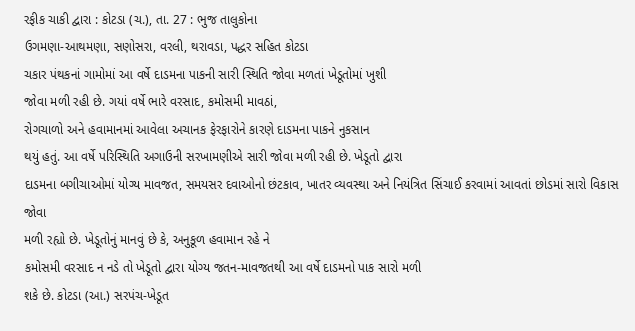રફીક ચાકી દ્વારા : કોટડા (ચ.), તા. 27 : ભુજ તાલુકોના
ઉગમણા-આથમણા, સણોસરા, વરલી, થરાવડા, પદ્ધર સહિત કોટડા
ચકાર પંથકનાં ગામોમાં આ વર્ષે દાડમના પાકની સારી સ્થિતિ જોવા મળતાં ખેડૂતોમાં ખુશી
જોવા મળી રહી છે. ગયાં વર્ષે ભારે વરસાદ, કમોસમી માવઠાં,
રોગચાળો અને હવામાનમાં આવેલા અચાનક ફેરફારોને કારણે દાડમના પાકને નુકસાન
થયું હતું. આ વર્ષે પરિસ્થિતિ અગાઉની સરખામણીએ સારી જોવા મળી રહી છે. ખેડૂતો દ્વારા
દાડમના બગીચાઓમાં યોગ્ય માવજત, સમયસર દવાઓનો છંટકાવ, ખાતર વ્યવસ્થા અને નિયંત્રિત સિંચાઈ કરવામાં આવતાં છોડમાં સારો વિકાસ જોવા
મળી રહ્યો છે. ખેડૂતોનું માનવું છે કે, અનુકૂળ હવામાન રહે ને
કમોસમી વરસાદ ન નડે તો ખેડૂતો દ્વારા યોગ્ય જતન-માવજતથી આ વર્ષે દાડમનો પાક સારો મળી
શકે છે. કોટડા (આ.) સરપંચ-ખેડૂત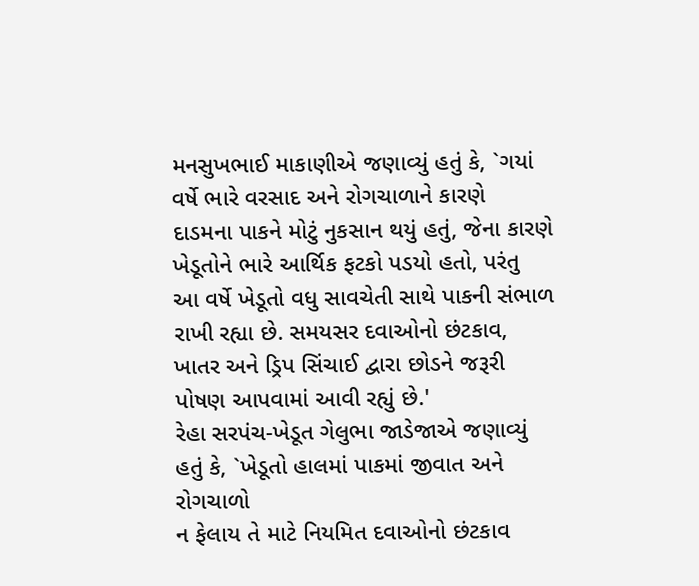મનસુખભાઈ માકાણીએ જણાવ્યું હતું કે, `ગયાં વર્ષે ભારે વરસાદ અને રોગચાળાને કારણે
દાડમના પાકને મોટું નુકસાન થયું હતું, જેના કારણે ખેડૂતોને ભારે આર્થિક ફટકો પડયો હતો, પરંતુ
આ વર્ષે ખેડૂતો વધુ સાવચેતી સાથે પાકની સંભાળ રાખી રહ્યા છે. સમયસર દવાઓનો છંટકાવ,
ખાતર અને ડ્રિપ સિંચાઈ દ્વારા છોડને જરૂરી પોષણ આપવામાં આવી રહ્યું છે.'
રેહા સરપંચ-ખેડૂત ગેલુભા જાડેજાએ જણાવ્યું હતું કે, `ખેડૂતો હાલમાં પાકમાં જીવાત અને રોગચાળો
ન ફેલાય તે માટે નિયમિત દવાઓનો છંટકાવ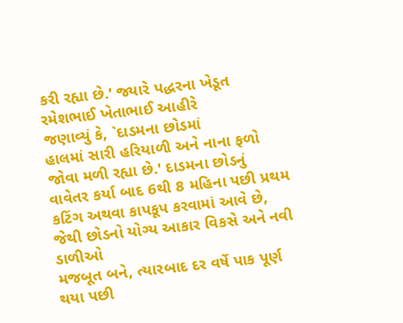કરી રહ્યા છે.' જ્યારે પદ્ધરના ખેડૂત રમેશભાઈ ખેતાભાઈ આહીરે
જણાવ્યું કે, `દાડમના છોડમાં
હાલમાં સારી હરિયાળી અને નાના ફળો જોવા મળી રહ્યા છે.' દાડમના છોડનું વાવેતર કર્યા બાદ 6થી 8 મહિના પછી પ્રથમ કટિંગ અથવા કાપકૂપ કરવામાં આવે છે, જેથી છોડનો યોગ્ય આકાર વિકસે અને નવી ડાળીઓ
મજબૂત બને, ત્યારબાદ દર વર્ષે પાક પૂર્ણ થયા પછી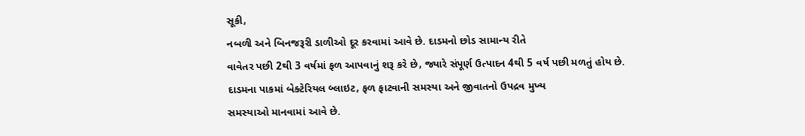સૂકી,
નબળી અને બિનજરૂરી ડાળીઓ દૂર કરવામાં આવે છે. દાડમનો છોડ સામાન્ય રીતે
વાવેતર પછી 2થી 3 વર્ષમાં ફળ આપવાનું શરૂ કરે છે, જ્યારે સંપૂર્ણ ઉત્પાદન 4થી 5 વર્ષ પછી મળતું હોય છે. દાડમના પાકમાં બેક્ટેરિયલ બ્લાઇટ, ફળ ફાટવાની સમસ્યા અને જીવાતનો ઉપદ્રવ મુખ્ય
સમસ્યાઓ માનવામાં આવે છે.